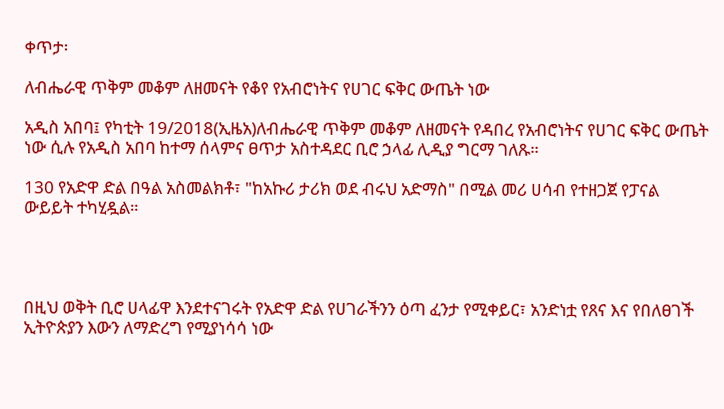ቀጥታ፡

ለብሔራዊ ጥቅም መቆም ለዘመናት የቆየ የአብሮነትና የሀገር ፍቅር ውጤት ነው

አዲስ አበባ፤ የካቲት 19/2018(ኢዜአ)ለብሔራዊ ጥቅም መቆም ለዘመናት የዳበረ የአብሮነትና የሀገር ፍቅር ውጤት ነው ሲሉ የአዲስ አበባ ከተማ ሰላምና ፀጥታ አስተዳደር ቢሮ ኃላፊ ሊዲያ ግርማ ገለጹ።

130 የአድዋ ድል በዓል አስመልክቶ፣ "ከአኩሪ ታሪክ ወደ ብሩህ አድማስ" በሚል መሪ ሀሳብ የተዘጋጀ የፓናል ውይይት ተካሂዷል።




በዚህ ወቅት ቢሮ ሀላፊዋ እንደተናገሩት የአድዋ ድል የሀገራችንን ዕጣ ፈንታ የሚቀይር፣ አንድነቷ የጸና እና የበለፀገች ኢትዮጵያን እውን ለማድረግ የሚያነሳሳ ነው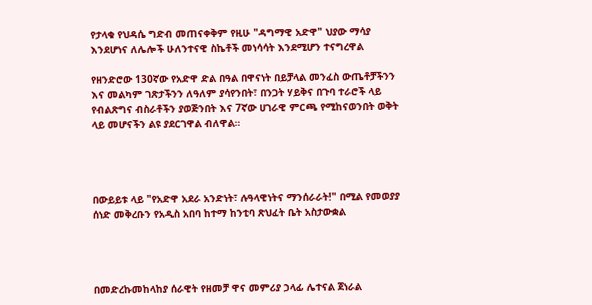የታላቁ የህዳሴ ግድብ መጠናቀቅም የዚሁ "ዳግማዊ አድዋ" ህያው ማሳያ እንደሆነና ለሌሎች ሁለንተናዊ ስኬቶች መነሳሳት እንደሚሆን ተናግረዋል

የዘንድሮው 130ኛው የአድዋ ድል በዓል በዋናነት በይቻላል መንፈስ ውጤቶቻችንን እና መልካም ገጽታችንን ለዓለም ያሳየንበት፣ በንጋት ሃይቅና በጉባ ተራሮች ላይ የብልጽግና ብስራቶችን ያወጅንበት እና 7ኛው ሀገራዊ ምርጫ የሚከናወንበት ወቅት ላይ መሆናችን ልዩ ያደርገዋል ብለዋል።




በውይይቱ ላይ "የአድዋ አደራ አንድነት፣ ሉዓላዊነትና ማንሰራራት!" በሚል የመወያያ ሰነድ መቅረቡን የአዲስ አበባ ከተማ ከንቲባ ጽህፈት ቤት አስታውቋል




በመድረኩመከላከያ ሰራዊት የዘመቻ ዋና መምሪያ ኃላፊ ሌተናል ጀነራል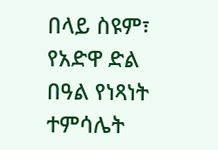በላይ ስዩም፣ የአድዋ ድል በዓል የነጻነት ተምሳሌት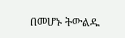በመሆኑ ትውልዱ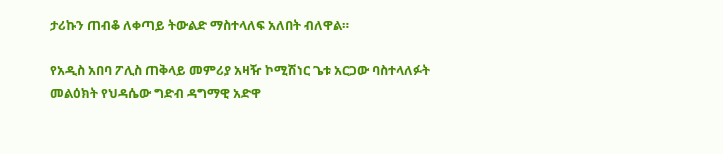ታሪኩን ጠብቆ ለቀጣይ ትውልድ ማስተላለፍ አለበት ብለዋል።

የአዲስ አበባ ፖሊስ ጠቅላይ መምሪያ አዛዥ ኮሚሽነር ጌቱ አርጋው ባስተላለፉት መልዕክት የህዳሴው ግድብ ዳግማዊ አድዋ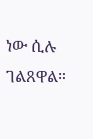ነው ሲሉ ገልጸዋል።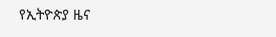የኢትዮጵያ ዜና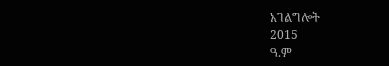አገልግሎት
2015
ዓ.ም